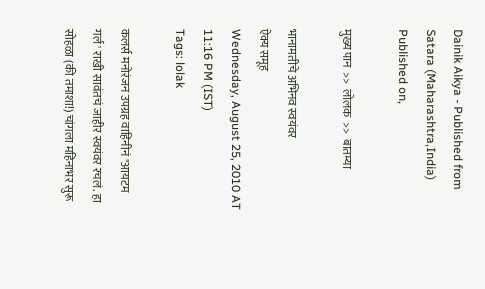Dainik Aikya - Published from Satara (Maharashtra,India) Published on,

मुख्य पान  >>  लोलक  >>  बातम्या

भानामतीचे अभिनव स्वयंवर
ऐक्य समूह
Wednesday, August 25, 2010 AT 11:16 PM (IST)
Tags: lolak

कलर्स मनोरंजन उपग्रह वाहिनीनं "आयटम गर्ल' राखी सावंतचं जाहीर स्वयंवर रचलं. हा सोहळा (की तमाशा!) चांगला महिनाभर सुरू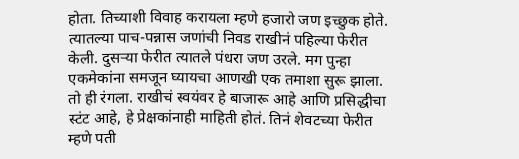होता. तिच्याशी विवाह करायला म्हणे हजारो जण इच्छुक होते. त्यातल्या पाच-पन्नास जणांची निवड राखीनं पहिल्या फेरीत केली. दुसऱ्या फेरीत त्यातले पंधरा जण उरले. मग पुन्हा एकमेकांना समजून घ्यायचा आणखी एक तमाशा सुरू झाला. तो ही रंगला. राखीचं स्वयंवर हे बाजारू आहे आणि प्रसिद्धीचा स्टंट आहे, हे प्रेक्षकांनाही माहिती होतं. तिनं शेवटच्या फेरीत म्हणे पती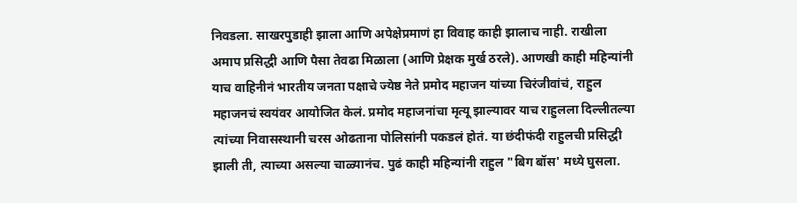निवडला. साखरपुडाही झाला आणि अपेक्षेप्रमाणं हा विवाह काही झालाच नाही. राखीला अमाप प्रसिद्धी आणि पैसा तेवढा मिळाला (आणि प्रेक्षक मुर्ख ठरले). आणखी काही महिन्यांनी याच वाहिनीनं भारतीय जनता पक्षाचे ज्येष्ठ नेते प्रमोद महाजन यांच्या चिरंजीवांचं, राहुल महाजनचं स्वयंवर आयोजित केलं. प्रमोद महाजनांचा मृत्यू झाल्यावर याच राहुलला दिल्लीतल्या त्यांच्या निवासस्थानी चरस ओढताना पोलिसांनी पकडलं होतं. या छंदीफंदी राहुलची प्रसिद्धी झाली ती, त्याच्या असल्या चाळ्यानंच. पुढं काही महिन्यांनी राहुल "बिग बॉस' मध्ये घुसला.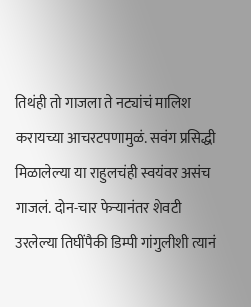तिथंही तो गाजला ते नट्यांचं मालिश करायच्या आचरटपणामुळं. सवंग प्रसिद्धी मिळालेल्या या राहुलचंही स्वयंवर असंच गाजलं. दोन-चार फेऱ्यानंतर शेवटी उरलेल्या तिघींपैकी डिम्पी गांगुलीशी त्यानं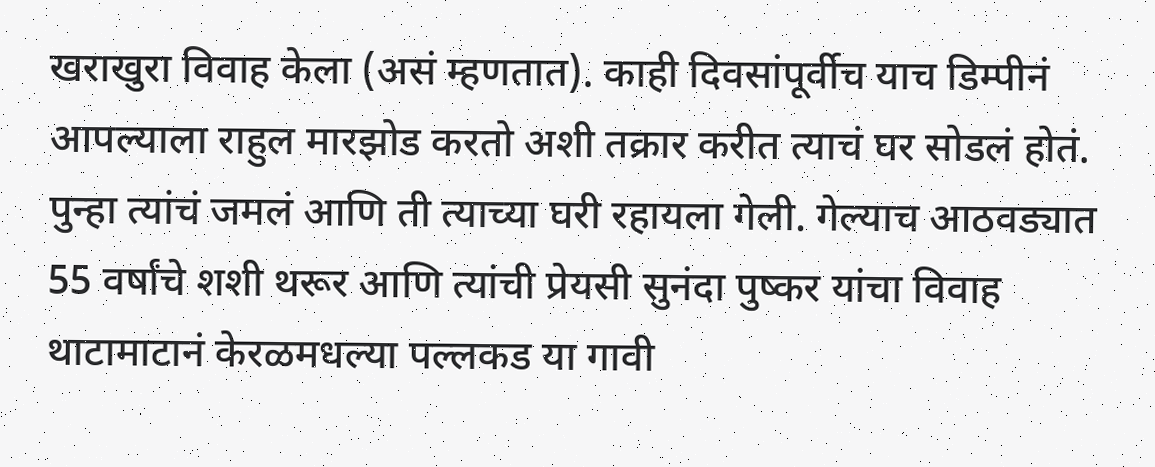खराखुरा विवाह केला (असं म्हणतात). काही दिवसांपूर्वीच याच डिम्पीनं आपल्याला राहुल मारझोड करतो अशी तक्रार करीत त्याचं घर सोडलं होतं. पुन्हा त्यांचं जमलं आणि ती त्याच्या घरी रहायला गेली. गेल्याच आठवड्यात 55 वर्षांचे शशी थरूर आणि त्यांची प्रेयसी सुनंदा पुष्कर यांचा विवाह थाटामाटानं केरळमधल्या पल्लकड या गावी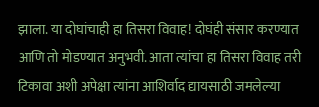झाला. या दोघांचाही हा तिसरा विवाह! दोघंही संसार करण्यात आणि तो मोडण्यात अनुभवी. आता त्यांचा हा तिसरा विवाह तरी टिकावा अशी अपेक्षा त्यांना आशिर्वाद द्यायसाठी जमलेल्या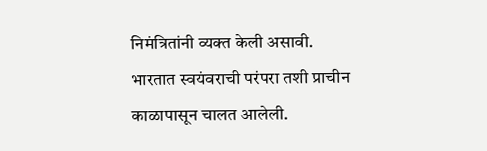निमंत्रितांनी व्यक्त केली असावी.
भारतात स्वयंवराची परंपरा तशी प्राचीन काळापासून चालत आलेली.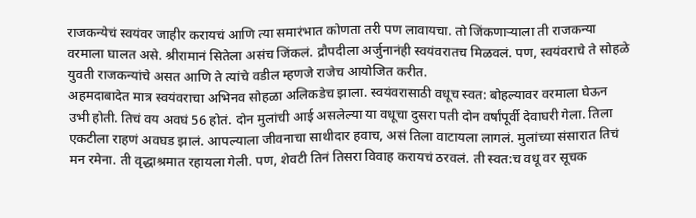राजकन्येचं स्वयंवर जाहीर करायचं आणि त्या समारंभात कोणता तरी पण लावायचा. तो जिंकणाऱ्याला ती राजकन्या वरमाला घालत असे. श्रीरामानं सितेला असंच जिंकलं. द्रौपदीला अर्जुनानंही स्वयंवरातच मिळवलं. पण, स्वयंवराचे ते सोहळे युवती राजकन्यांचे असत आणि ते त्यांचे वडील म्हणजे राजेच आयोजित करीत.
अहमदाबादेत मात्र स्वयंवराचा अभिनव सोहळा अलिकडेच झाला. स्वयंवरासाठी वधूच स्वत: बोहल्यावर वरमाला घेऊन उभी होती. तिचं वय अवघं 56 होतं. दोन मुलांची आई असलेल्या या वधूचा दुसरा पती दोन वर्षांपूर्वी देवाघरी गेला. तिला एकटीला राहणं अवघड झालं. आपल्याला जीवनाचा साथीदार हवाच, असं तिला वाटायला लागलं. मुलांच्या संसारात तिचं मन रमेना. ती वृद्धाश्रमात रहायला गेली. पण, शेवटी तिनं तिसरा विवाह करायचं ठरवलं. ती स्वत:च वधू वर सूचक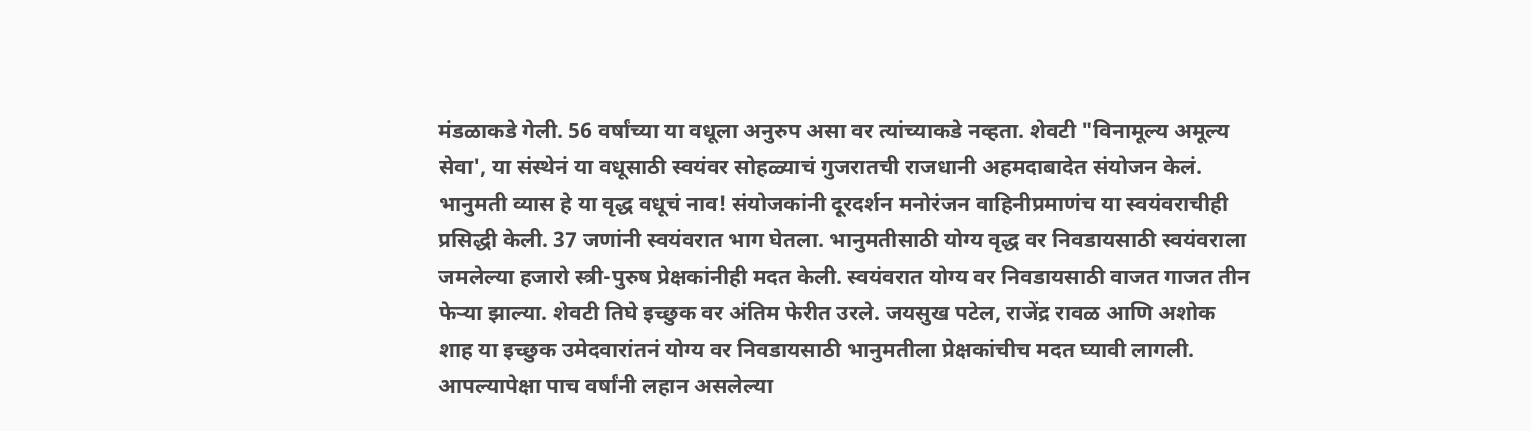मंडळाकडे गेली. 56 वर्षांच्या या वधूला अनुरुप असा वर त्यांच्याकडे नव्हता. शेवटी "विनामूल्य अमूल्य सेवा', या संस्थेनं या वधूसाठी स्वयंवर सोहळ्याचं गुजरातची राजधानी अहमदाबादेत संयोजन केलं. भानुमती व्यास हे या वृद्ध वधूचं नाव! संयोजकांनी दूरदर्शन मनोरंजन वाहिनीप्रमाणंच या स्वयंवराचीही प्रसिद्धी केली. 37 जणांनी स्वयंवरात भाग घेतला. भानुमतीसाठी योग्य वृद्ध वर निवडायसाठी स्वयंवराला जमलेल्या हजारो स्त्री-पुरुष प्रेक्षकांनीही मदत केली. स्वयंवरात योग्य वर निवडायसाठी वाजत गाजत तीन फेऱ्या झाल्या. शेवटी तिघे इच्छुक वर अंतिम फेरीत उरले. जयसुख पटेल, राजेंद्र रावळ आणि अशोक शाह या इच्छुक उमेदवारांतनं योग्य वर निवडायसाठी भानुमतीला प्रेक्षकांचीच मदत घ्यावी लागली. आपल्यापेक्षा पाच वर्षांनी लहान असलेल्या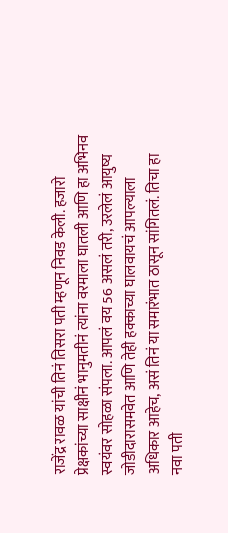राजेंद्र रावळ यांची तिनं तिसरा पती म्हणून निवड केली. हजारो प्रेक्षकांच्या साक्षीनं भानुमतीनं त्यांना वरमाला घातली आणि हा अभिनव स्वयंवर सोहळा संपला. आपलं वय 56 असलं तरी, उरलेलं आयुष्य जोडीदारासमवेत आणि तेही हक्काच्या घालवायचं आपल्याला अधिकार आहेच, असं तिनं या समारंभात ठासून सांगितलं. तिचा हा नवा पती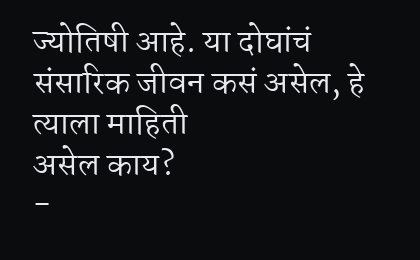ज्योतिषी आहे. या दोघांचं
संसारिक जीवन कसं असेल, हे
त्याला माहिती
असेल काय?
-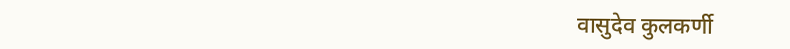वासुदेव कुलकर्णी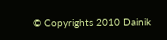© Copyrights 2010 Dainik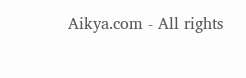Aikya.com - All rights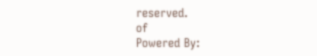reserved.
of
Powered By: